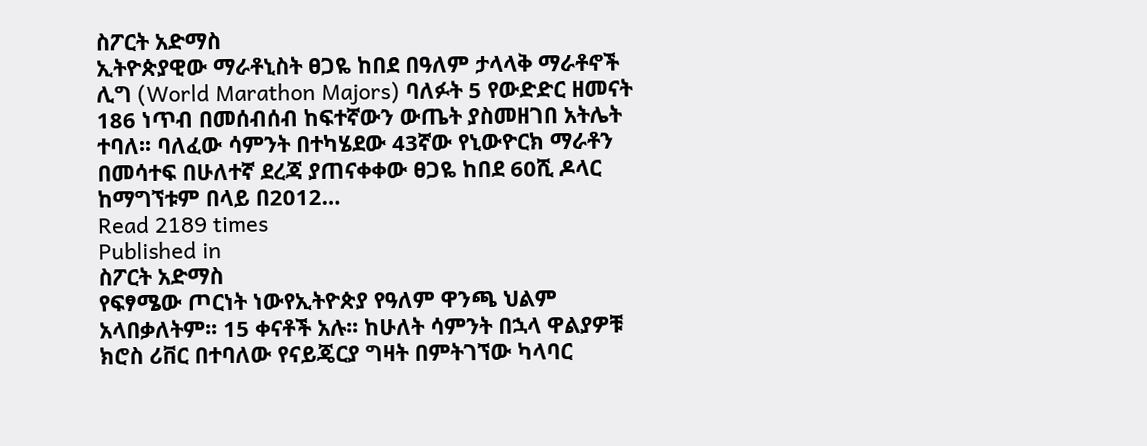ስፖርት አድማስ
ኢትዮጵያዊው ማራቶኒስት ፀጋዬ ከበደ በዓለም ታላላቅ ማራቶኖች ሊግ (World Marathon Majors) ባለፉት 5 የውድድር ዘመናት 186 ነጥብ በመሰብሰብ ከፍተኛውን ውጤት ያስመዘገበ አትሌት ተባለ፡፡ ባለፈው ሳምንት በተካሄደው 43ኛው የኒውዮርክ ማራቶን በመሳተፍ በሁለተኛ ደረጃ ያጠናቀቀው ፀጋዬ ከበደ 60ሺ ዶላር ከማግኘቱም በላይ በ2012…
Read 2189 times
Published in
ስፖርት አድማስ
የፍፃሜው ጦርነት ነውየኢትዮጵያ የዓለም ዋንጫ ህልም አላበቃለትም፡፡ 15 ቀናቶች አሉ፡፡ ከሁለት ሳምንት በኋላ ዋልያዎቹ ክሮስ ሪቨር በተባለው የናይጄርያ ግዛት በምትገኘው ካላባር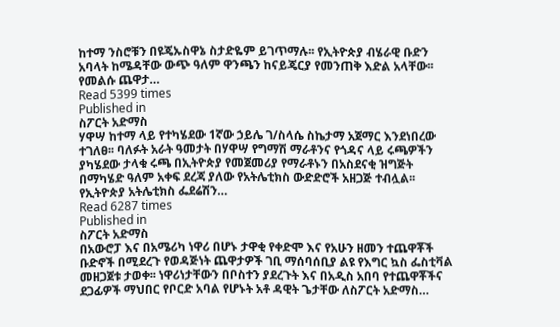ከተማ ንስሮቹን በዩጄኡስዋኔ ስታድዬም ይገጥማሉ፡፡ የኢትዮጵያ ብሄራዊ ቡድን አባላት ከሜዳቸው ውጭ ዓለም ዋንጫን ከናይጄርያ የመንጠቅ እድል አላቸው፡፡ የመልሱ ጨዋታ…
Read 5399 times
Published in
ስፖርት አድማስ
ሃዋሣ ከተማ ላይ የተካሄደው 1ኛው ኃይሌ ገ/ስላሴ ስኬታማ አጀማር እንደነበረው ተገለፀ፡፡ ባለፉት አራት ዓመታት በሃዋሣ የግማሽ ማራቶንና የጎዳና ላይ ሩጫዎችን ያካሄደው ታላቁ ሩጫ በኢትዮጵያ የመጀመሪያ የማራቶኑን በአስደናቂ ዝግጅት በማካሄድ ዓለም አቀፍ ደረጃ ያለው የአትሌቲክስ ውድድሮች አዘጋጅ ተብሏል፡፡ የኢትዮጵያ አትሌቲክስ ፌደሬሽን…
Read 6287 times
Published in
ስፖርት አድማስ
በአውሮፓ እና በአሜሪካ ነዋሪ በሆኑ ታዋቂ የቀድሞ እና የአሁን ዘመን ተጨዋቾች ቡድኖች በሚደረጉ የወዳጅነት ጨዋታዎች ገቢ ማሰባሰቢያ ልዩ የእግር ኳስ ፌስቲቫል መዘጋጀቱ ታወቀ፡፡ ነዋሪነታቸውን በቦስተን ያደረጉት እና በአዲስ አበባ የተጨዋቾችና ደጋፊዎች ማህበር የቦርድ አባል የሆኑት አቶ ዳዊት ጌታቸው ለስፖርት አድማስ…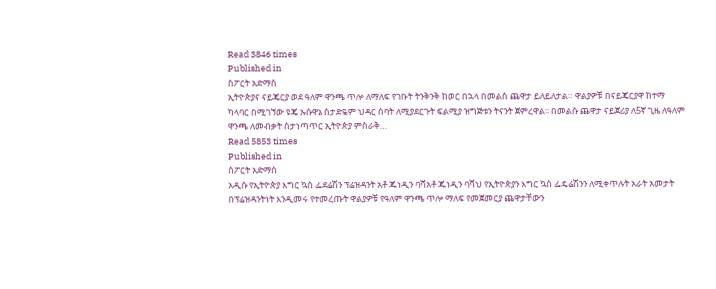Read 3846 times
Published in
ስፖርት አድማስ
ኢትዮጵያና ናይጄርያ ወደ ዓለም ዋንጫ ጥሎ ለማለፍ የገቡት ትንቅንቅ ከወር በኋላ በመልስ ጨዋታ ይለይለታል። ዋልያዎቹ በናይጄርያዋ ከተማ ካላባር በሚገኘው ዩጄ ኡሱዋኔ ስታድዬም ህዳር ሰባት ለሚያደርጉት ፍልሚያ ዝግጅቱን ትናንት ጀምረዋል፡፡ በመልሱ ጨዋታ ናይጀሪያ ለ5ኛ ጊዜ ለዓለም ዋንጫ ለመብቃት ስታነጣጥር ኢትዮጵያ ምስራቅ…
Read 5853 times
Published in
ስፖርት አድማስ
አዲሱ የኢትዮጵያ እግር ኳስ ፌደሬሽን ፕሬዝዳንት አቶ ጁነዲን ባሻአቶ ጁነዲን ባሻህ የኢትዮጵያን እግር ኳስ ፌዴሬሽንን ለሚቀጥሉት አራት አመታት በፕሬዝዳንትነት እንዲመሩ የተመረጡት ዋልያዎቹ የዓለም ዋንጫ ጥሎ ማለፍ የመጀመርያ ጨዋታቸውን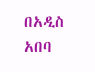በአዲስ አበባ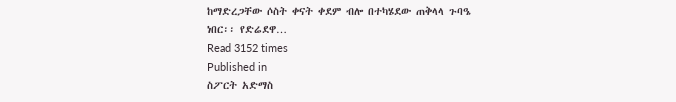ከማድረጋቸው ሶስት ቀናት ቀደም ብሎ በተካሄደው ጠቅላላ ጉባዔ ነበር፡፡ የድሬደዋ…
Read 3152 times
Published in
ስፖርት አድማስ